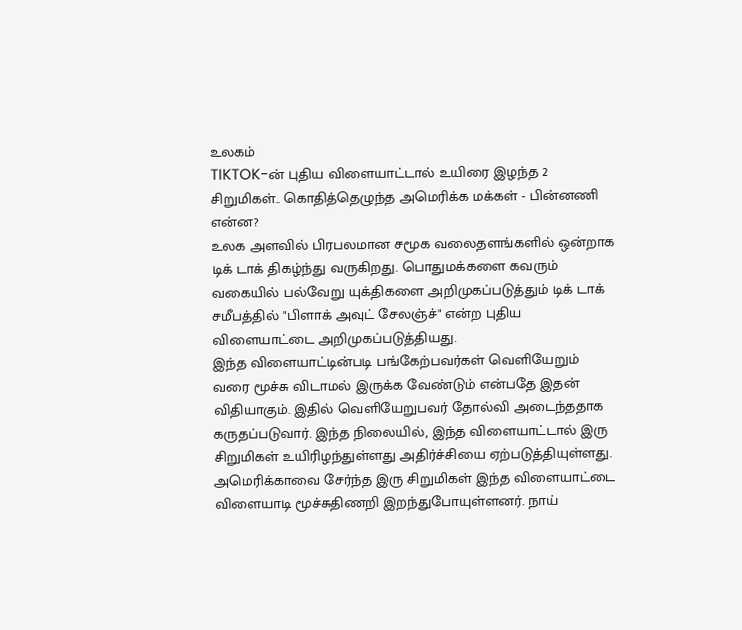உலகம்
TIKTOK-ன் புதிய விளையாட்டால் உயிரை இழந்த 2 சிறுமிகள்.. கொதித்தெழுந்த அமெரிக்க மக்கள் - பின்னணி என்ன?
உலக அளவில் பிரபலமான சமூக வலைதளங்களில் ஒன்றாக டிக் டாக் திகழ்ந்து வருகிறது. பொதுமக்களை கவரும் வகையில் பல்வேறு யுக்திகளை அறிமுகப்படுத்தும் டிக் டாக் சமீபத்தில் "பிளாக் அவுட் சேலஞ்ச்" என்ற புதிய விளையாட்டை அறிமுகப்படுத்தியது.
இந்த விளையாட்டின்படி பங்கேற்பவர்கள் வெளியேறும் வரை மூச்சு விடாமல் இருக்க வேண்டும் என்பதே இதன் விதியாகும். இதில் வெளியேறுபவர் தோல்வி அடைந்ததாக கருதப்படுவார். இந்த நிலையில், இந்த விளையாட்டால் இரு சிறுமிகள் உயிரிழந்துள்ளது அதிர்ச்சியை ஏற்படுத்தியுள்ளது.
அமெரிக்காவை சேர்ந்த இரு சிறுமிகள் இந்த விளையாட்டை விளையாடி மூச்சுதிணறி இறந்துபோயுள்ளனர். நாய்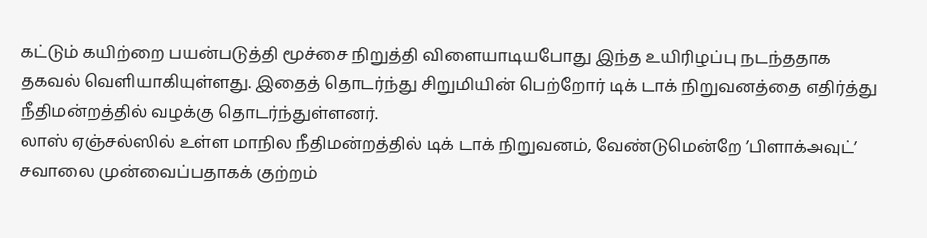கட்டும் கயிற்றை பயன்படுத்தி மூச்சை நிறுத்தி விளையாடியபோது இந்த உயிரிழப்பு நடந்ததாக தகவல் வெளியாகியுள்ளது. இதைத் தொடர்ந்து சிறுமியின் பெற்றோர் டிக் டாக் நிறுவனத்தை எதிர்த்து நீதிமன்றத்தில் வழக்கு தொடர்ந்துள்ளனர்.
லாஸ் ஏஞ்சல்ஸில் உள்ள மாநில நீதிமன்றத்தில் டிக் டாக் நிறுவனம், வேண்டுமென்றே ’பிளாக்அவுட்’ சவாலை முன்வைப்பதாகக் குற்றம்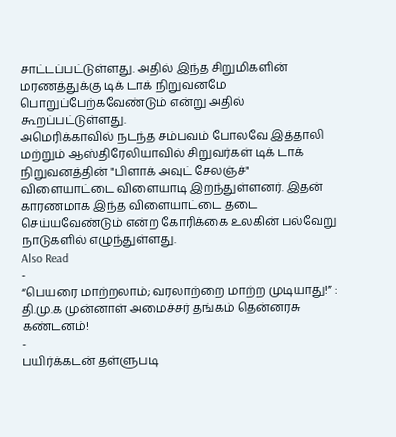சாட்டப்பட்டுள்ளது. அதில் இந்த சிறுமிகளின் மரணத்துக்கு டிக் டாக் நிறுவனமே பொறுப்பேற்கவேண்டும் என்று அதில் கூறப்பட்டுள்ளது.
அமெரிக்காவில் நடந்த சம்பவம் போலவே இத்தாலி மற்றும் ஆஸ்திரேலியாவில் சிறுவர்கள் டிக் டாக் நிறுவனத்தின் "பிளாக் அவுட் சேலஞ்ச்" விளையாட்டை விளையாடி இறந்துள்ளனர். இதன் காரணமாக இந்த விளையாட்டை தடை செய்யவேண்டும் என்ற கோரிக்கை உலகின் பல்வேறு நாடுகளில் எழுந்துள்ளது.
Also Read
-
“பெயரை மாற்றலாம்; வரலாற்றை மாற்ற முடியாது!” : தி.மு.க முன்னாள் அமைச்சர் தங்கம் தென்னரசு கண்டனம்!
-
பயிர்க்கடன் தள்ளுபடி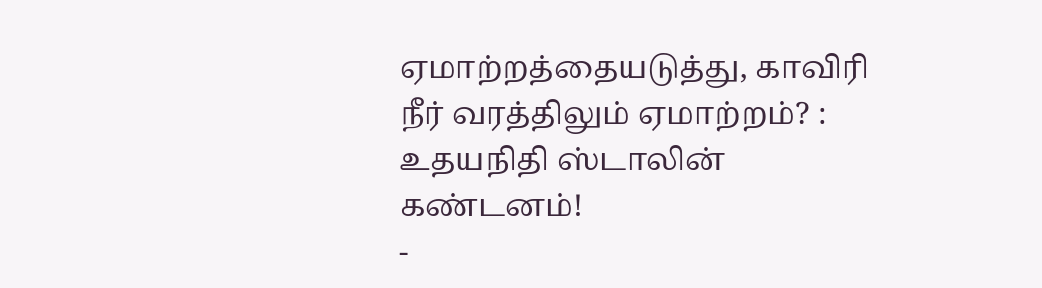ஏமாற்றத்தையடுத்து, காவிரி நீர் வரத்திலும் ஏமாற்றம்? : உதயநிதி ஸ்டாலின் கண்டனம்!
-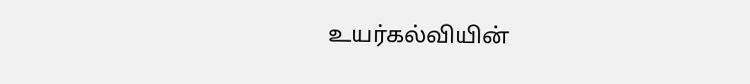உயர்கல்வியின்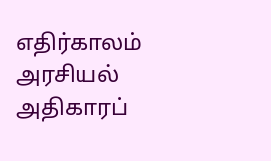எதிர்காலம் அரசியல் அதிகாரப்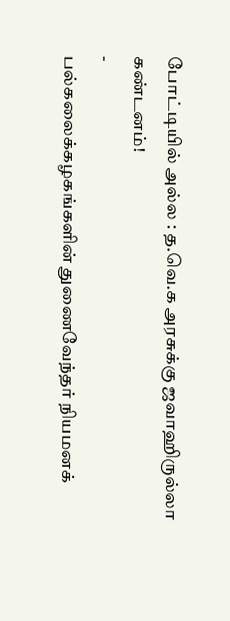போட்டியில் அல்ல : த.வெ.க அரசுக்கு ஜவாஹிருல்லா கண்டனம்!
-
பல்கலைக்கழகங்களின் துணைவேந்தர் நியமனக்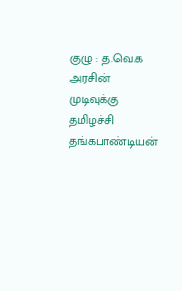குழு : த.வெ.க அரசின் முடிவுக்கு தமிழச்சி தங்கபாண்டியன்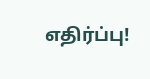எதிர்ப்பு!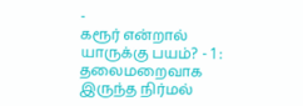-
கரூர் என்றால் யாருக்கு பயம்? - 1 : தலைமறைவாக இருந்த நிர்மல்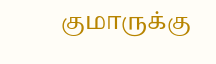குமாருக்கு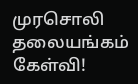முரசொலி தலையங்கம் கேள்வி!